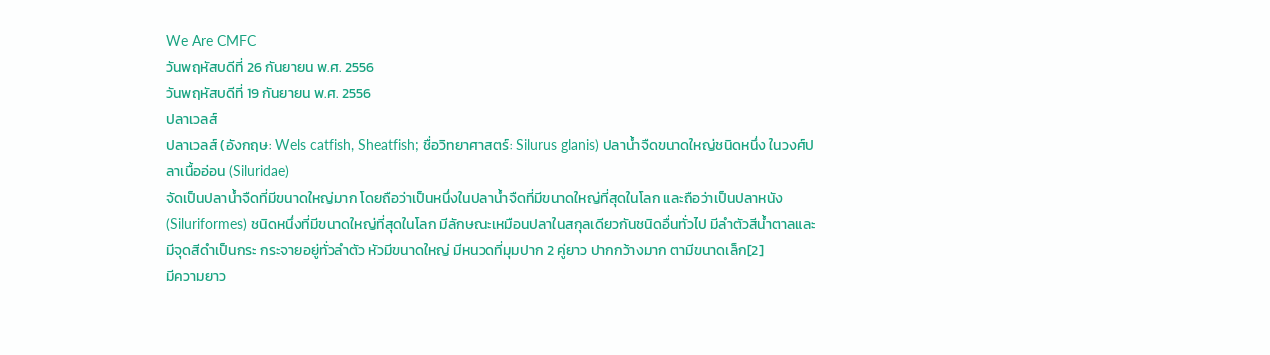We Are CMFC
วันพฤหัสบดีที่ 26 กันยายน พ.ศ. 2556
วันพฤหัสบดีที่ 19 กันยายน พ.ศ. 2556
ปลาเวลส์
ปลาเวลส์ (อังกฤษ: Wels catfish, Sheatfish; ชื่อวิทยาศาสตร์: Silurus glanis) ปลาน้ำจืดขนาดใหญ่ชนิดหนึ่ง ในวงศ์ปลาเนื้ออ่อน (Siluridae)
จัดเป็นปลาน้ำจืดที่มีขนาดใหญ่มาก โดยถือว่าเป็นหนึ่งในปลาน้ำจืดที่มีขนาดใหญ่ที่สุดในโลก และถือว่าเป็นปลาหนัง (Siluriformes) ชนิดหนึ่งที่มีขนาดใหญ่ที่สุดในโลก มีลักษณะเหมือนปลาในสกุลเดียวกันชนิดอื่นทั่วไป มีลำตัวสีน้ำตาลและมีจุดสีดำเป็นกระ กระจายอยู่ทั่วลำตัว หัวมีขนาดใหญ่ มีหนวดที่มุมปาก 2 คู่ยาว ปากกว้างมาก ตามีขนาดเล็ก[2]
มีความยาว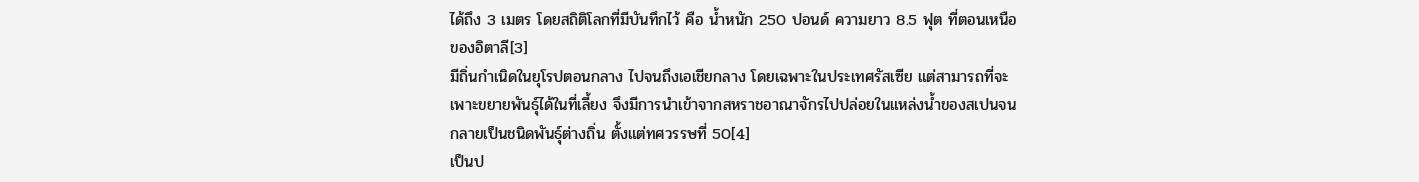ได้ถึง 3 เมตร โดยสถิติโลกที่มีบันทึกไว้ คือ น้ำหนัก 250 ปอนด์ ความยาว 8.5 ฟุต ที่ตอนเหนือของอิตาลี[3]
มีถิ่นกำเนิดในยุโรปตอนกลาง ไปจนถึงเอเชียกลาง โดยเฉพาะในประเทศรัสเซีย แต่สามารถที่จะเพาะขยายพันธุ์ได้ในที่เลี้ยง จึงมีการนำเข้าจากสหราชอาณาจักรไปปล่อยในแหล่งน้ำของสเปนจนกลายเป็นชนิดพันธุ์ต่างถิ่น ตั้งแต่ทศวรรษที่ 50[4]
เป็นป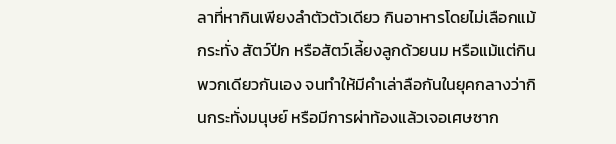ลาที่หากินเพียงลำตัวตัวเดียว กินอาหารโดยไม่เลือกแม้กระทั่ง สัตว์ปีก หรือสัตว์เลี้ยงลูกด้วยนม หรือแม้แต่กินพวกเดียวกันเอง จนทำให้มีคำเล่าลือกันในยุคกลางว่ากินกระทั่งมนุษย์ หรือมีการผ่าท้องแล้วเจอเศษซาก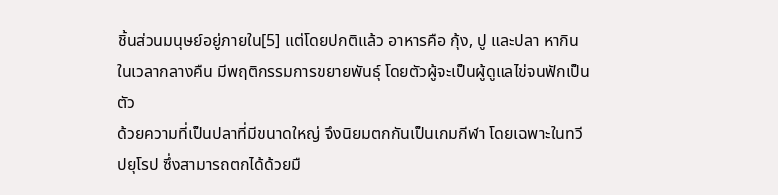ชิ้นส่วนมนุษย์อยู่ภายใน[5] แต่โดยปกติแล้ว อาหารคือ กุ้ง, ปู และปลา หากินในเวลากลางคืน มีพฤติกรรมการขยายพันธุ์ โดยตัวผู้จะเป็นผู้ดูแลไข่จนฟักเป็นตัว
ด้วยความที่เป็นปลาที่มีขนาดใหญ่ จึงนิยมตกกันเป็นเกมกีฬา โดยเฉพาะในทวีปยุโรป ซึ่งสามารถตกได้ด้วยมื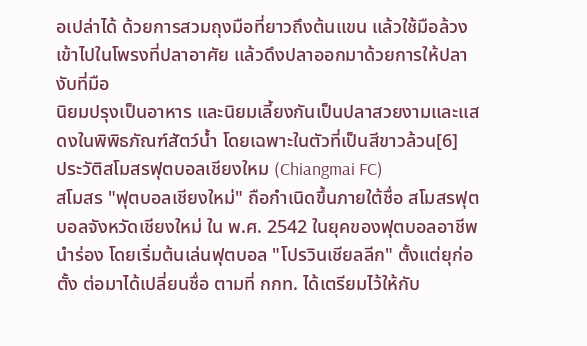อเปล่าได้ ด้วยการสวมถุงมือที่ยาวถึงต้นแขน แล้วใช้มือล้วงเข้าไปในโพรงที่ปลาอาศัย แล้วดึงปลาออกมาด้วยการให้ปลางับที่มือ
นิยมปรุงเป็นอาหาร และนิยมเลี้ยงกันเป็นปลาสวยงามและแสดงในพิพิธภัณฑ์สัตว์น้ำ โดยเฉพาะในตัวที่เป็นสีขาวล้วน[6]
ประวัติสโมสรฟุตบอลเชียงใหม (Chiangmai FC)
สโมสร "ฟุตบอลเชียงใหม่" ถือกำเนิดขึ้นภายใต้ชื่อ สโมสรฟุตบอลจังหวัดเชียงใหม่ ใน พ.ศ. 2542 ในยุคของฟุตบอลอาชีพนำร่อง โดยเริ่มต้นเล่นฟุตบอล "โปรวินเชียลลีก" ตั้งแต่ยุก่อตั้ง ต่อมาได้เปลี่ยนชื่อ ตามที่ กกท. ได้เตรียมไว้ให้กับ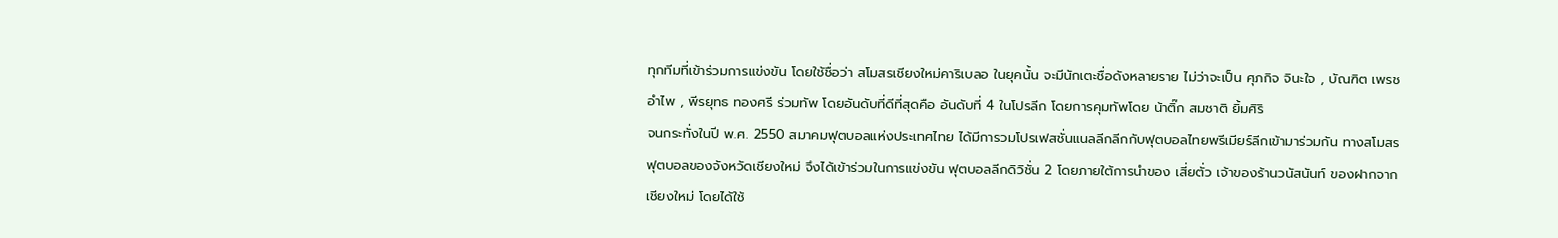ทุกทีมที่เข้าร่วมการแข่งขัน โดยใช้ชื่อว่า สโมสรเชียงใหม่คาริเบลอ ในยุคนั้น จะมีนักเตะชื่อดังหลายราย ไม่ว่าจะเป็น ศุภกิจ จินะใจ , บัณฑิต เพรชอำไพ , พีรยุทธ ทองศรี ร่วมทัพ โดยอันดับที่ดีที่สุดคือ อันดับที่ 4 ในโปรลีก โดยการคุมทัพโดย น้าติ๊ก สมชาติ ยิ้มศิริ
จนกระทั่งในปี พ.ศ. 2550 สมาคมฟุตบอลแห่งประเทศไทย ได้มีการวมโปรเฟสชั่นแนลลีกลีกกับฟุตบอลไทยพรีเมียร์ลีกเข้ามาร่วมกัน ทางสโมสรฟุตบอลของจังหวัดเชียงใหม่ จึงได้เข้าร่วมในการแข่งขัน ฟุตบอลลีกดิวิชั่น 2 โดยภายใต้การนำของ เสี่ยตั่ว เจ้าของร้านวนัสนันท์ ของฝากจากเชียงใหม่ โดยได้ใช้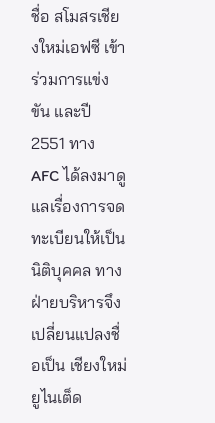ชื่อ สโมสรเชียงใหม่เอฟซี เข้าร่วมการแข่งขัน และปี 2551 ทาง AFC ได้ลงมาดูแลเรื่องการจดทะเบียนให้เป็นนิติบุคคล ทางฝ่ายบริหารจึงเปลี่ยนแปลงชื่อเป็น เชียงใหม่ยูไนเต็ด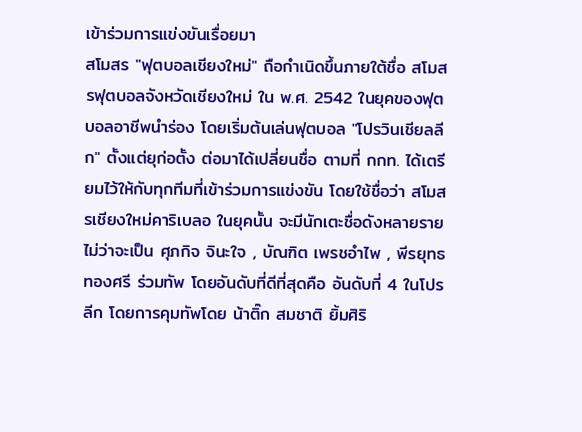เข้าร่วมการแข่งขันเรื่อยมา
สโมสร "ฟุตบอลเชียงใหม่" ถือกำเนิดขึ้นภายใต้ชื่อ สโมสรฟุตบอลจังหวัดเชียงใหม่ ใน พ.ศ. 2542 ในยุคของฟุตบอลอาชีพนำร่อง โดยเริ่มต้นเล่นฟุตบอล "โปรวินเชียลลีก" ตั้งแต่ยุก่อตั้ง ต่อมาได้เปลี่ยนชื่อ ตามที่ กกท. ได้เตรียมไว้ให้กับทุกทีมที่เข้าร่วมการแข่งขัน โดยใช้ชื่อว่า สโมสรเชียงใหม่คาริเบลอ ในยุคนั้น จะมีนักเตะชื่อดังหลายราย ไม่ว่าจะเป็น ศุภกิจ จินะใจ , บัณฑิต เพรชอำไพ , พีรยุทธ ทองศรี ร่วมทัพ โดยอันดับที่ดีที่สุดคือ อันดับที่ 4 ในโปรลีก โดยการคุมทัพโดย น้าติ๊ก สมชาติ ยิ้มศิริ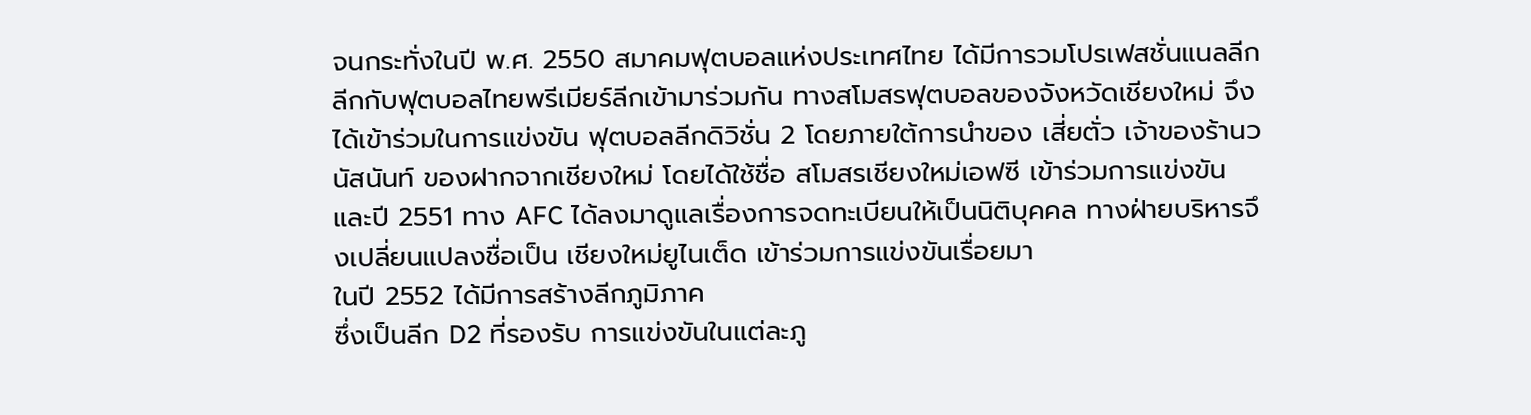จนกระทั่งในปี พ.ศ. 2550 สมาคมฟุตบอลแห่งประเทศไทย ได้มีการวมโปรเฟสชั่นแนลลีกลีกกับฟุตบอลไทยพรีเมียร์ลีกเข้ามาร่วมกัน ทางสโมสรฟุตบอลของจังหวัดเชียงใหม่ จึงได้เข้าร่วมในการแข่งขัน ฟุตบอลลีกดิวิชั่น 2 โดยภายใต้การนำของ เสี่ยตั่ว เจ้าของร้านวนัสนันท์ ของฝากจากเชียงใหม่ โดยได้ใช้ชื่อ สโมสรเชียงใหม่เอฟซี เข้าร่วมการแข่งขัน และปี 2551 ทาง AFC ได้ลงมาดูแลเรื่องการจดทะเบียนให้เป็นนิติบุคคล ทางฝ่ายบริหารจึงเปลี่ยนแปลงชื่อเป็น เชียงใหม่ยูไนเต็ด เข้าร่วมการแข่งขันเรื่อยมา
ในปี 2552 ได้มีการสร้างลีกภูมิภาค
ซึ่งเป็นลีก D2 ที่รองรับ การแข่งขันในแต่ละภู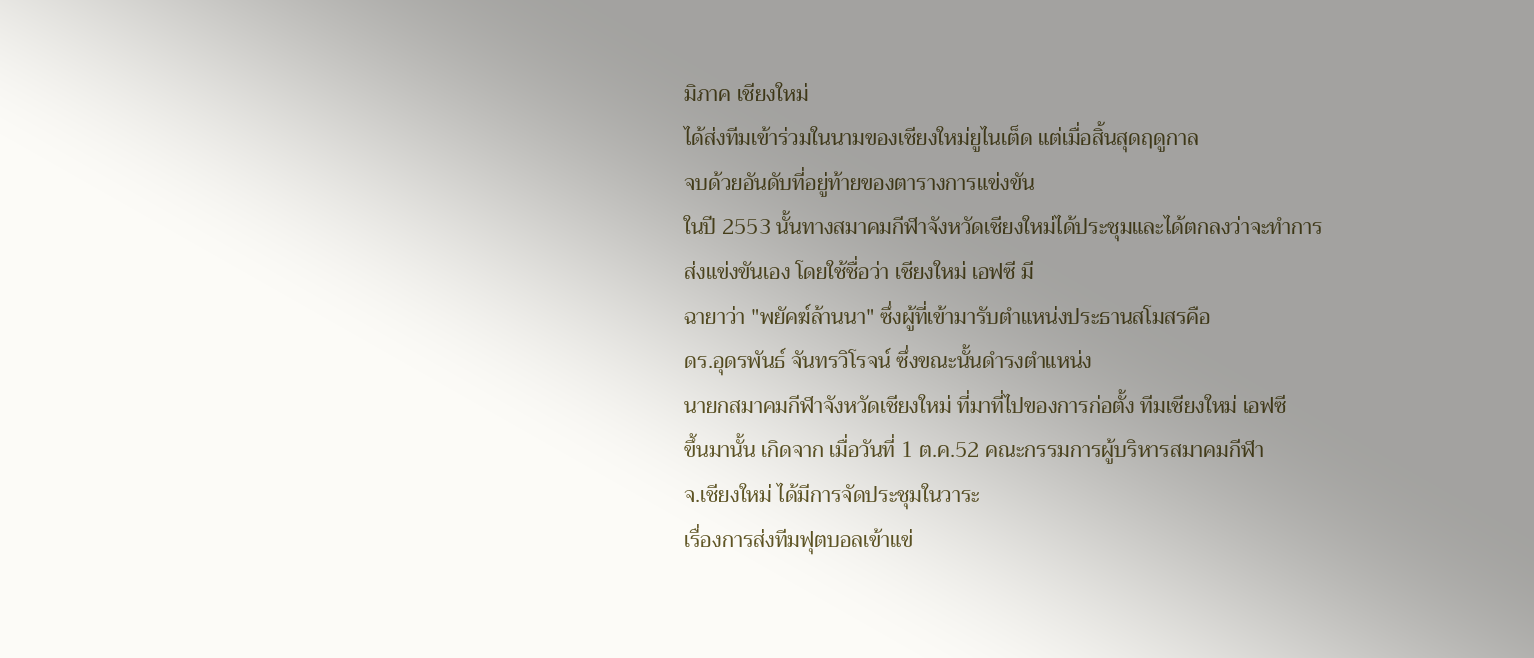มิภาค เชียงใหม่
ได้ส่งทีมเข้าร่วมในนามของเชียงใหม่ยูไนเต็ด แต่เมื่อสิ้นสุดฤดูกาล
จบด้วยอันดับที่อยู่ท้ายของตารางการแข่งขัน
ในปี 2553 นั้นทางสมาคมกีฬาจังหวัดเชียงใหม่ได้ประชุมและได้ตกลงว่าจะทำการส่งแข่งขันเอง โดยใช้ชื่อว่า เชียงใหม่ เอฟซี มี
ฉายาว่า "พยัคฆ์ล้านนา" ซึ่งผู้ที่เข้ามารับตำแหน่งประธานสโมสรคือ
ดร.อุดรพันธ์ จันทรวิโรจน์ ซึ่งขณะนั้นดำรงตำแหน่ง
นายกสมาคมกีฬาจังหวัดเชียงใหม่ ที่มาที่ไปของการก่อตั้ง ทีมเชียงใหม่ เอฟซี
ขึ้นมานั้น เกิดจาก เมื่อวันที่ 1 ต.ค.52 คณะกรรมการผู้บริหารสมาคมกีฬา
จ.เชียงใหม่ ได้มีการจัดประชุมในวาระ
เรื่องการส่งทีมฟุตบอลเข้าแข่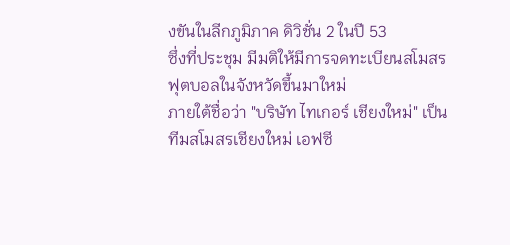งขันในลีกภูมิภาค ดิวิชั่น 2 ในปี 53
ซึ่งที่ประชุม มีมติให้มีการจดทะเบียนสโมสรฟุตบอลในจังหวัดขึ้นมาใหม่
ภายใต้ชื่อว่า "บริษัท ไทเกอร์ เชียงใหม่" เป็นทีมสโมสรเชียงใหม่ เอฟซี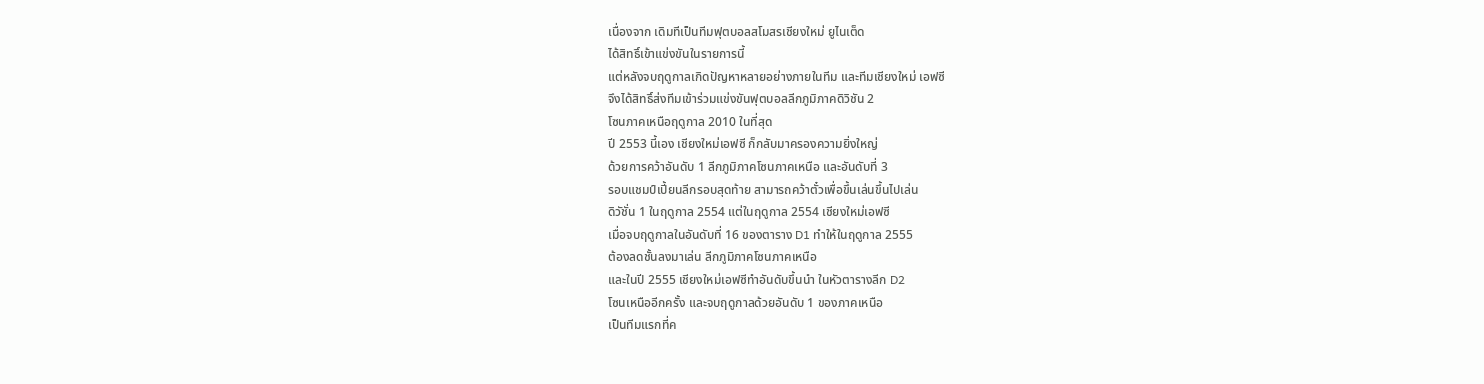เนื่องจาก เดิมทีเป็นทีมฟุตบอลสโมสรเชียงใหม่ ยูไนเต็ด
ได้สิทธิ์เข้าแข่งขันในรายการนี้
แต่หลังจบฤดูกาลเกิดปัญหาหลายอย่างภายในทีม และทีมเชียงใหม่ เอฟซี
จึงได้สิทธิ์ส่งทีมเข้าร่วมแข่งขันฟุตบอลลีกภูมิภาคดิวิชัน 2
โซนภาคเหนือฤดูกาล 2010 ในที่สุด
ปี 2553 นี้เอง เชียงใหม่เอฟซี ก็กลับมาครองความยิ่งใหญ่
ด้วยการคว้าอันดับ 1 ลีกภูมิภาคโซนภาคเหนือ และอันดับที่ 3
รอบแชมป์เปี้ยนลีกรอบสุดท้าย สามารถคว้าตั๋วเพื่อขึ้นเล่นขึ้นไปเล่น
ดิวัชั่น 1 ในฤดูกาล 2554 แต่ในฤดูกาล 2554 เชียงใหม่เอฟซี
เมื่อจบฤดูกาลในอันดับที่ 16 ของตาราง D1 ทำให้ในฤดูกาล 2555
ต้องลดชั้นลงมาเล่น ลีกภูมิภาคโซนภาคเหนือ
และในปี 2555 เชียงใหม่เอฟซีทำอันดับขึ้นนำ ในหัวตารางลีก D2
โซนเหนืออีกครั้ง และจบฤดูกาลด้วยอันดับ 1 ของภาคเหนือ
เป็นทีมแรกที่ค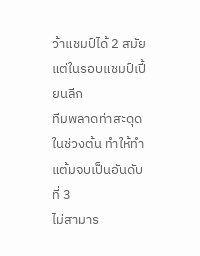ว้าแชมป์ได้ 2 สมัย แต่ในรอบแชมป์เปี้ยนลีก
ทีมพลาดท่าสะดุดในช่วงต้น ทำให้ทำแต้มจบเป็นอันดับที่ 3
ไม่สามาร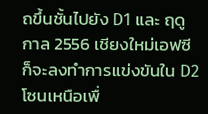ถขึ้นชั้นไปยัง D1 และ ฤดูกาล 2556 เชียงใหม่เอฟซี
ก็จะลงทำการแข่งขันใน D2 โซนเหนือเพื่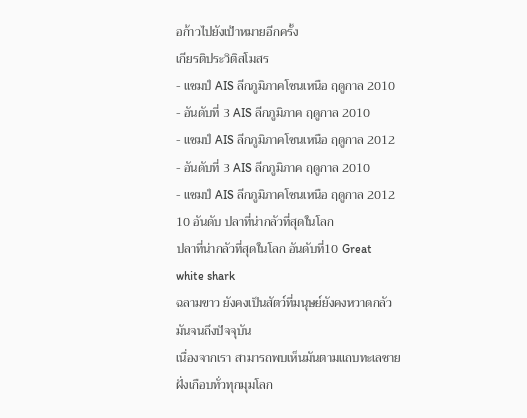อก้าวไปยังเป้าหมายอีกครั้ง
เกียรติประวิติสโมสร
- แชมป์ AIS ลีกภูมิภาคโซนเหนือ ฤดูกาล 2010
- อันดับที่ 3 AIS ลีกภูมิภาค ฤดูกาล 2010
- แชมป์ AIS ลีกภูมิภาคโซนเหนือ ฤดูกาล 2012
- อันดับที่ 3 AIS ลีกภูมิภาค ฤดูกาล 2010
- แชมป์ AIS ลีกภูมิภาคโซนเหนือ ฤดูกาล 2012
10 อันดับ ปลาที่น่ากลัวที่สุดในโลก
ปลาที่น่ากลัวที่สุดในโลก อันดับที่10 Great white shark
ฉลามขาว ยังคงเป็นสัตว์ที่มนุษย์ยังคงหวาดกลัวมันจนถึงปัจจุบัน
เนื่องจากเรา สามารถพบเห็นมันตามแถบทะเลชายฝั่งเกือบทั่วทุกมุมโลก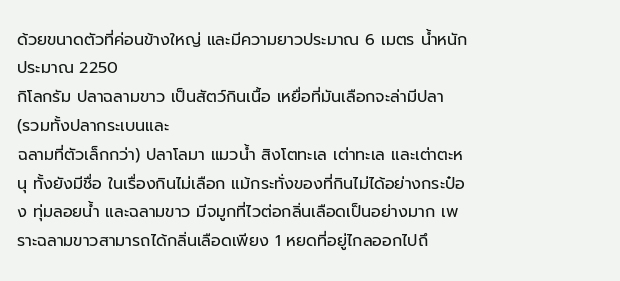ด้วยขนาดตัวที่ค่อนข้างใหญ่ และมีความยาวประมาณ 6 เมตร น้ำหนักประมาณ 2250
กิโลกรัม ปลาฉลามขาว เป็นสัตว์กินเนื้อ เหยื่อที่มันเลือกจะล่ามีปลา
(รวมทั้งปลากระเบนและ
ฉลามที่ตัวเล็กกว่า) ปลาโลมา แมวน้ำ สิงโตทะเล เต่าทะเล และเต่าตะหนุ ทั้งยังมีชื่อ ในเรื่องกินไม่เลือก แม้กระทั่งของที่กินไม่ได้อย่างกระป๋อง ทุ่มลอยน้ำ และฉลามขาว มีจมูกที่ไวต่อกลิ่นเลือดเป็นอย่างมาก เพราะฉลามขาวสามารถได้กลิ่นเลือดเพียง 1 หยดที่อยู่ไกลออกไปถึ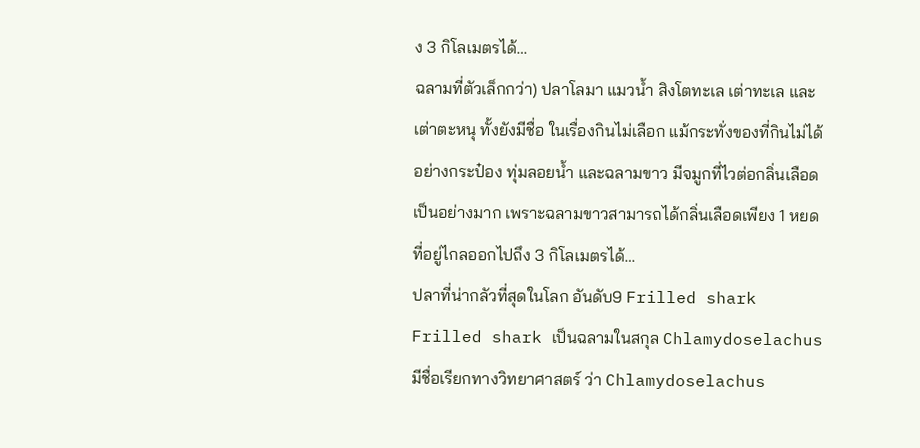ง 3 กิโลเมตรได้…
ฉลามที่ตัวเล็กกว่า) ปลาโลมา แมวน้ำ สิงโตทะเล เต่าทะเล และเต่าตะหนุ ทั้งยังมีชื่อ ในเรื่องกินไม่เลือก แม้กระทั่งของที่กินไม่ได้อย่างกระป๋อง ทุ่มลอยน้ำ และฉลามขาว มีจมูกที่ไวต่อกลิ่นเลือดเป็นอย่างมาก เพราะฉลามขาวสามารถได้กลิ่นเลือดเพียง 1 หยดที่อยู่ไกลออกไปถึง 3 กิโลเมตรได้…
ปลาที่น่ากลัวที่สุดในโลก อันดับ9 Frilled shark
Frilled shark เป็นฉลามในสกุล Chlamydoselachus
มีชื่อเรียกทางวิทยาศาสตร์ ว่า Chlamydoselachus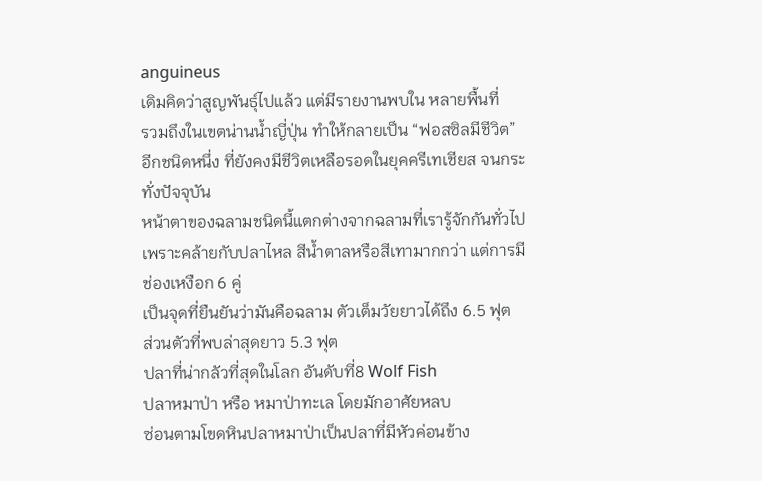anguineus
เดิมคิดว่าสูญพันธุ์ไปแล้ว แต่มีรายงานพบใน หลายพื้นที่
รวมถึงในเขตน่านน้ำญี่ปุ่น ทำให้กลายเป็น “ฟอสซิลมีชีวิต”
อีกชนิดหนึ่ง ที่ยังคงมีชีวิตเหลือรอดในยุคครีเทเชียส จนกระทั่งปัจจุบัน
หน้าตาของฉลามชนิดนี้แตกต่างจากฉลามที่เรารู้จักกันทั่วไป
เพราะคล้ายกับปลาไหล สีน้ำตาลหรือสีเทามากกว่า แต่การมีช่องเหงือก 6 คู่
เป็นจุดที่ยืนยันว่ามันคือฉลาม ตัวเต็มวัยยาวได้ถึง 6.5 ฟุต
ส่วนตัวที่พบล่าสุดยาว 5.3 ฟุต
ปลาที่น่ากลัวที่สุดในโลก อันดับที่8 Wolf Fish
ปลาหมาป่า หรือ หมาป่าทะเล โดยมักอาศัยหลบ
ซ่อนตามโขดหินปลาหมาป่าเป็นปลาที่มีหัวค่อนข้าง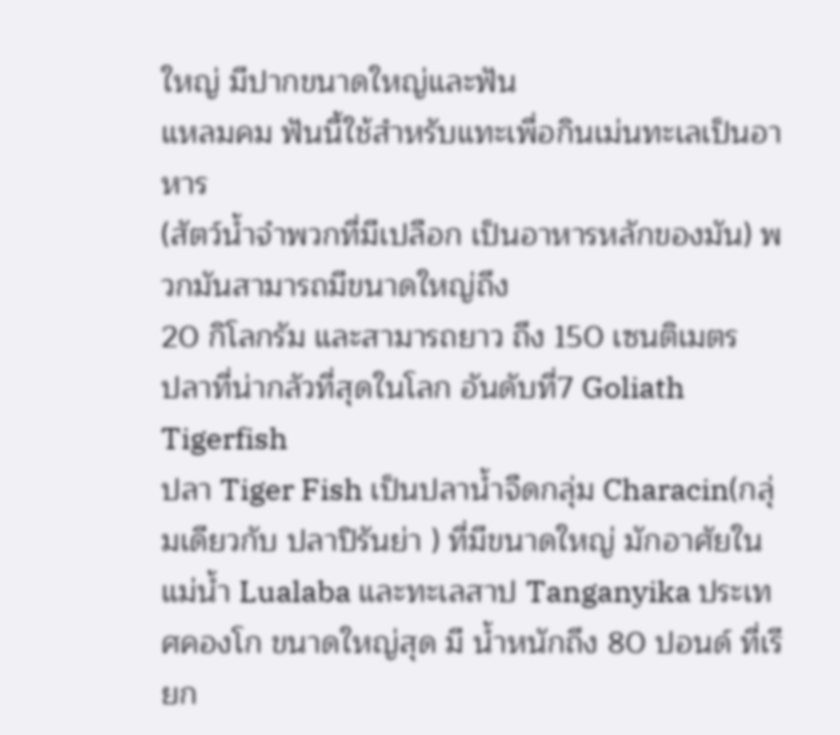ใหญ่ มีปากขนาดใหญ่และฟัน
แหลมคม ฟันนี้ใช้สำหรับแทะเพื่อกินเม่นทะเลเป็นอาหาร
(สัตว์น้ำจำพวกที่มีเปลือก เป็นอาหารหลักของมัน) พวกมันสามารถมีขนาดใหญ่ถึง
20 กิโลกรัม และสามารถยาว ถึง 150 เซนติเมตร
ปลาที่น่ากลัวที่สุดในโลก อันดับที่7 Goliath Tigerfish
ปลา Tiger Fish เป็นปลาน้ำจืดกลุ่ม Characin(กลุ่มเดียวกับ ปลาปิรันย่า ) ที่มีขนาดใหญ่ มักอาศัยใน แม่น้ำ Lualaba และทะเลสาป Tanganyika ประเทศคองโก ขนาดใหญ่สุด มี น้ำหนักถึง 80 ปอนด์ ที่เรียก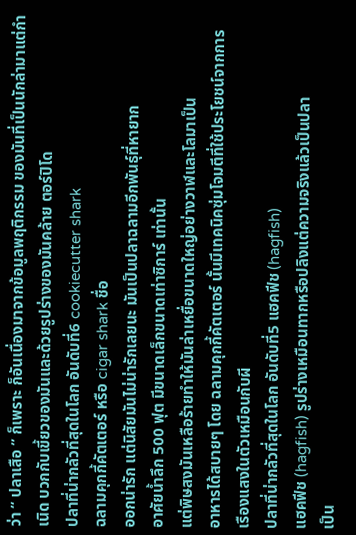ว่า “ ปลาเสือ ” ก็เพราะ ก็อันเนื่องมาจากข้อมูลพฤติกรรม ของมันที่เป็นนักล่ามาแต่กำเนิด บวกกับเขี้ยวของมันและด้วยรูปร่างของมันคล้าย ตอร์ปิโด
ปลาที่น่ากลัวที่สุดในโลก อันดับที่6 cookiecutter shark
ฉลามคุกกี้คัตเตอร์ หรือ cigar shark ชื่อ
ออกน่ารัก แต่นิสัยมันไม่น่ารักเลยนะ มันเป็นปลาฉลามอีกพันธุ์ที่หายาก
อาศัยน้ำลึก 500 ฟุต มีขนาดเล็กขนาดเท่าซิการ์ เท่านั้น
แต่พิษสงมันเหลือร้ายทำให้มันล่าเหยื่อขนาดใหญ่อย่างวาฬและโลมาเป็น
อาหารได้สบายๆ โดย ฉลามคุกกี้คัตเตอร์ นั้นมีเทคนิคซุ่มโจมตีที่ใช้ประโยชน์จากการ เรืองแสงในตัวเหมือนกับผี
ปลาที่น่ากลัวที่สุดในโลก อันดับที่5 แฮคฟีช (hagfish)
แฮคฟีช (hagfish) รูปร่างเหมือนทากหรือปลิงแต่ความจริงแล้วเป็นปลา
เป็น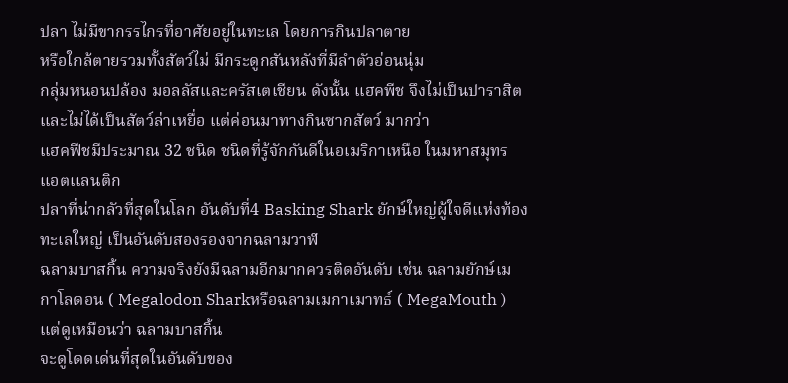ปลา ไม่มีขากรรไกรที่อาศัยอยู่ในทะเล โดยการกินปลาตาย
หรือใกล้ตายรวมทั้งสัตว์ไม่ มีกระดูกสันหลังที่มีลำตัวอ่อนนุ่ม
กลุ่มหนอนปล้อง มอลลัสและครัสเตเชียน ดังนั้น แฮคพีช จึงไม่เป็นปาราสิต
และไม่ได้เป็นสัตว์ล่าเหยื่อ แต่ค่อนมาทางกินซากสัตว์ มากว่า
แฮคฟีชมีประมาณ 32 ชนิด ชนิดที่รู้จักกันดีในอเมริกาเหนือ ในมหาสมุทร
แอตแลนติก
ปลาที่น่ากลัวที่สุดในโลก อันดับที่4 Basking Shark ยักษ์ใหญ่ผู้ใจดีแห่งท้องทะเลใหญ่ เป็นอันดับสองรองจากฉลามวาฬ
ฉลามบาสกิ้น ความจริงยังมีฉลามอีกมากควรติดอันดับ เช่น ฉลามยักษ์เมกาโลดอน ( Megalodon Sharkหรือฉลามเมกาเมาทธ์ ( MegaMouth ) แต่ดูเหมือนว่า ฉลามบาสกิ้น
จะดูโดดเด่นที่สุดในอันดับของ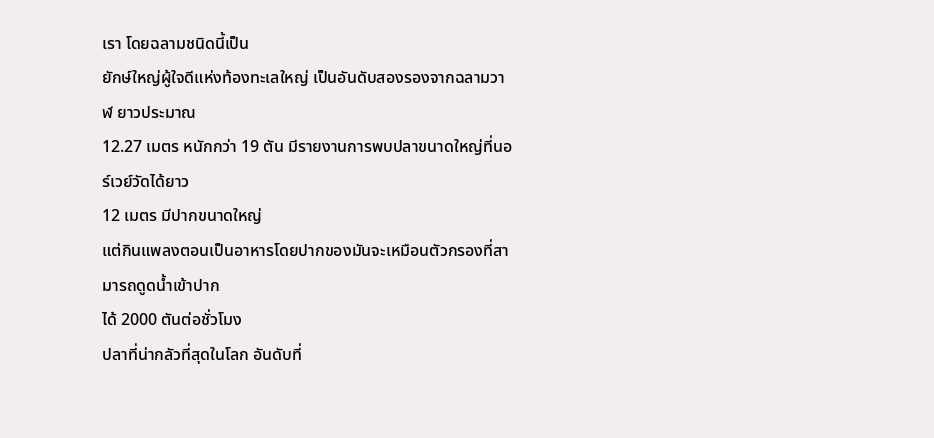เรา โดยฉลามชนิดนี้เป็น
ยักษ์ใหญ่ผู้ใจดีแห่งท้องทะเลใหญ่ เป็นอันดับสองรองจากฉลามวาฬ ยาวประมาณ
12.27 เมตร หนักกว่า 19 ตัน มีรายงานการพบปลาขนาดใหญ่ที่นอร์เวย์วัดได้ยาว
12 เมตร มีปากขนาดใหญ่
แต่กินแพลงตอนเป็นอาหารโดยปากของมันจะเหมือนตัวกรองที่สามารถดูดน้ำเข้าปาก
ได้ 2000 ตันต่อชั่วโมง
ปลาที่น่ากลัวที่สุดในโลก อันดับที่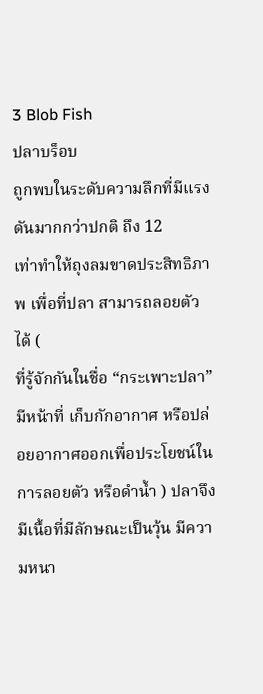3 Blob Fish
ปลาบร็อบ
ถูกพบในระดับความลึกที่มีแรงดันมากกว่าปกติ ถึง 12
เท่าทำให้ถุงลมขาดประสิทธิภาพ เพื่อที่ปลา สามารถลอยตัวได้ (
ที่รู้จักกันในชื่อ “กระเพาะปลา”
มีหน้าที่ เก็บกักอากาศ หรือปล่อยอากาศออกเพื่อประโยชน์ในการลอยตัว หรือดำน้ำ ) ปลาจึงมีเนื้อที่มีลักษณะเป็นวุ้น มีความหนา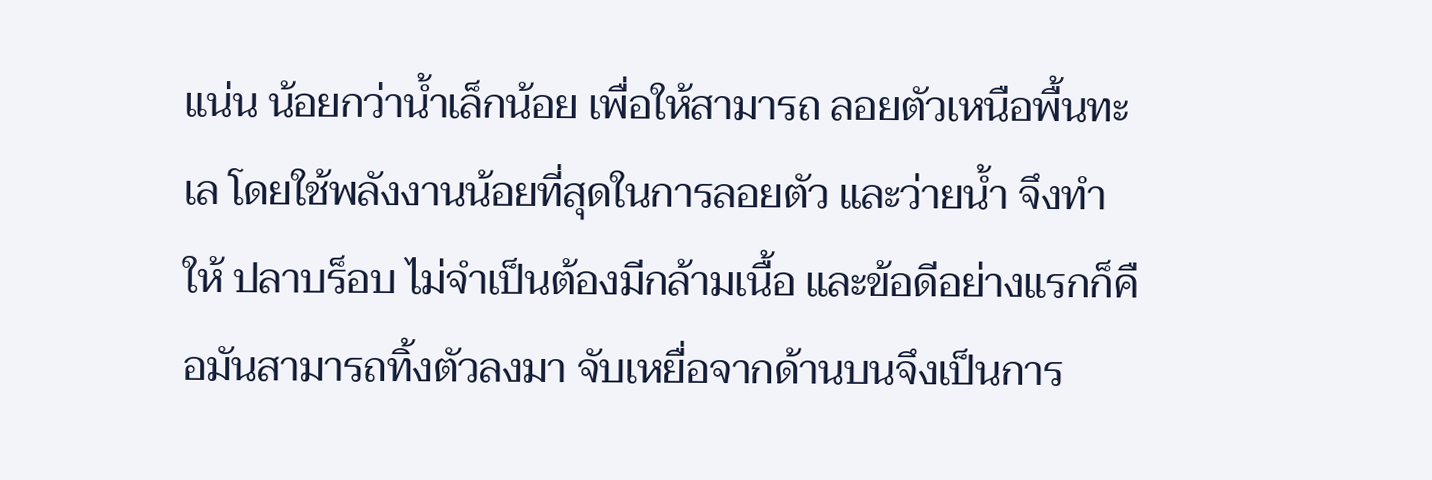แน่น น้อยกว่าน้ำเล็กน้อย เพื่อให้สามารถ ลอยตัวเหนือพื้นทะเล โดยใช้พลังงานน้อยที่สุดในการลอยตัว และว่ายน้ำ จึงทำให้ ปลาบร็อบ ไม่จำเป็นต้องมีกล้ามเนื้อ และข้อดีอย่างแรกก็คือมันสามารถทิ้งตัวลงมา จับเหยื่อจากด้านบนจึงเป็นการ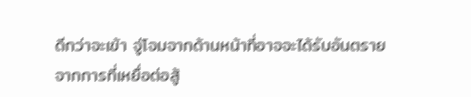ดีกว่าจะเข้า จู่โจมจากด้านหน้าที่อาจจะได้รับอันตราย จากการที่เหยื่อต่อสู้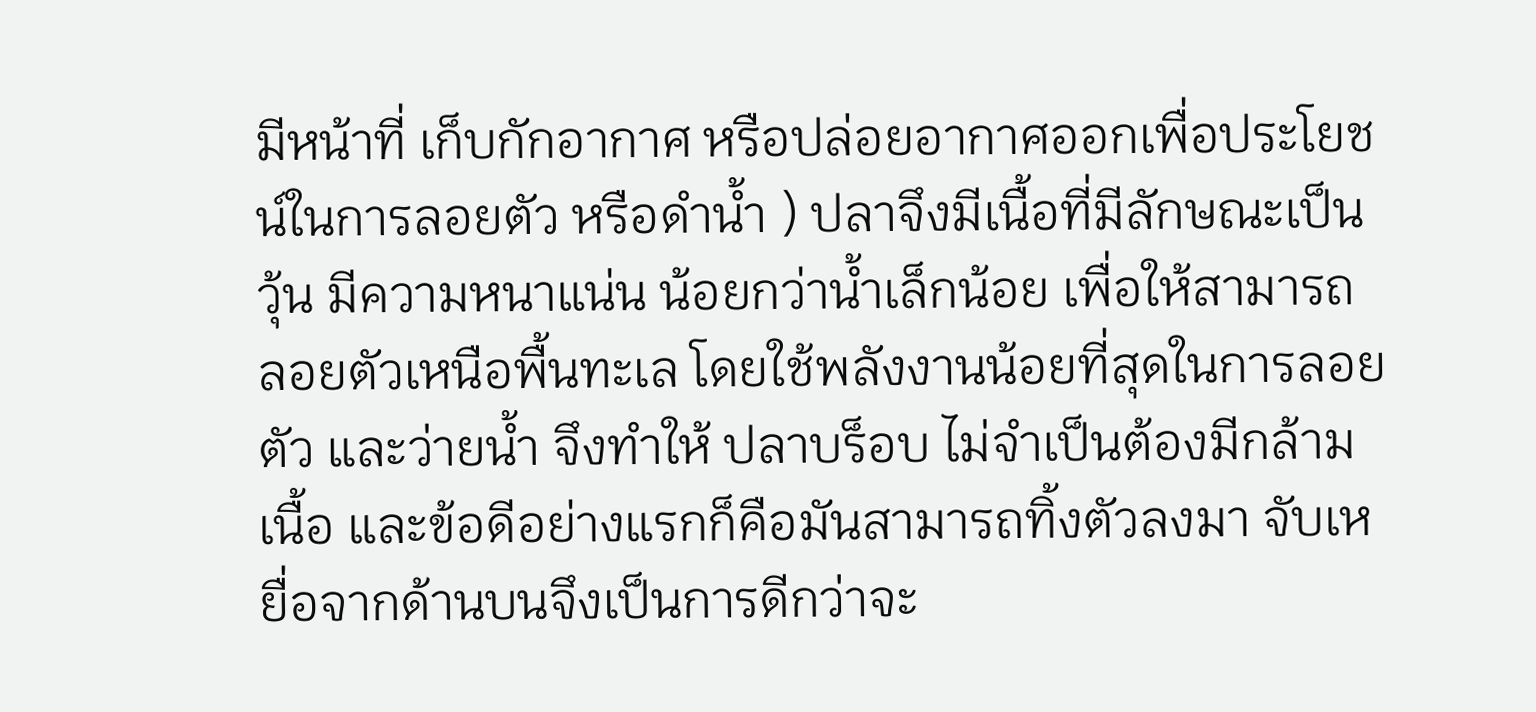มีหน้าที่ เก็บกักอากาศ หรือปล่อยอากาศออกเพื่อประโยชน์ในการลอยตัว หรือดำน้ำ ) ปลาจึงมีเนื้อที่มีลักษณะเป็นวุ้น มีความหนาแน่น น้อยกว่าน้ำเล็กน้อย เพื่อให้สามารถ ลอยตัวเหนือพื้นทะเล โดยใช้พลังงานน้อยที่สุดในการลอยตัว และว่ายน้ำ จึงทำให้ ปลาบร็อบ ไม่จำเป็นต้องมีกล้ามเนื้อ และข้อดีอย่างแรกก็คือมันสามารถทิ้งตัวลงมา จับเหยื่อจากด้านบนจึงเป็นการดีกว่าจะ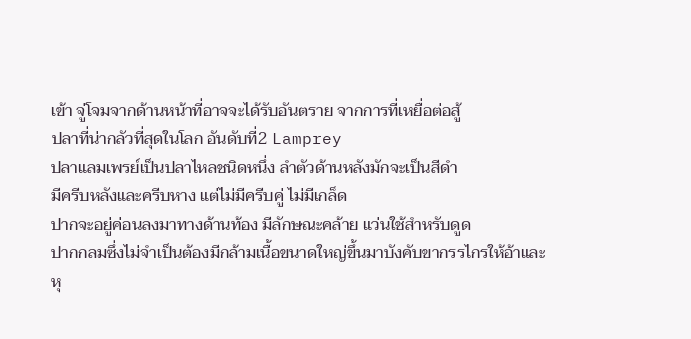เข้า จู่โจมจากด้านหน้าที่อาจจะได้รับอันตราย จากการที่เหยื่อต่อสู้
ปลาที่น่ากลัวที่สุดในโลก อันดับที่2 Lamprey
ปลาแลมเพรย์เป็นปลาไหลชนิดหนึ่ง ลำตัวด้านหลังมักจะเป็นสีดำ
มีครีบหลังและครีบหาง แต่ไม่มีครีบคู่ ไม่มีเกล็ด
ปากจะอยู่ค่อนลงมาทางด้านท้อง มีลักษณะคล้าย แว่นใช้สำหรับดูด
ปากกลมซึ่งไม่จำเป็นต้องมีกล้ามเนื้อขนาดใหญ่ขึ้นมาบังคับขากรรไกรให้อ้าและ
หุ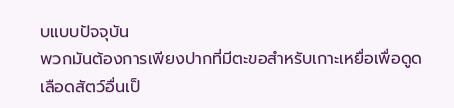บแบบปัจจุบัน
พวกมันต้องการเพียงปากที่มีตะขอสำหรับเกาะเหยื่อเพื่อดูดเลือดสัตว์อื่นเป็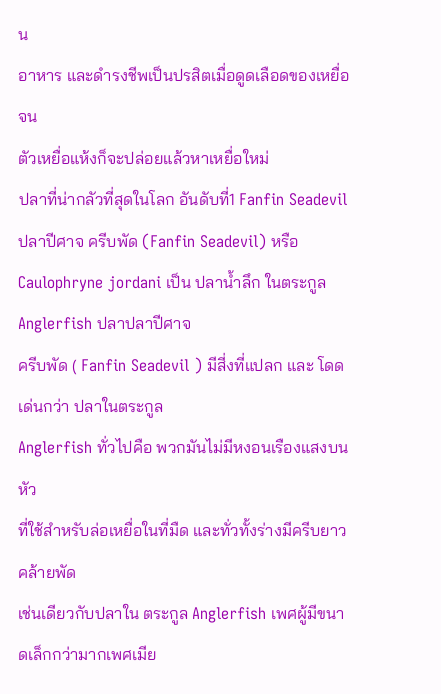น
อาหาร และดำรงชีพเป็นปรสิตเมื่อดูดเลือดของเหยื่อจน
ตัวเหยื่อแห้งก็จะปล่อยแล้วหาเหยื่อใหม่
ปลาที่น่ากลัวที่สุดในโลก อันดับที่1 Fanfin Seadevil
ปลาปีศาจ ครีบพัด (Fanfin Seadevil) หรือ
Caulophryne jordani เป็น ปลาน้ำลึก ในตระกูล Anglerfish ปลาปลาปีศาจ
ครีบพัด ( Fanfin Seadevil ) มีสี่งที่แปลก และ โดดเด่นกว่า ปลาในตระกูล
Anglerfish ทั่วไปคือ พวกมันไม่มีหงอนเรืองแสงบนหัว
ที่ใช้สำหรับล่อเหยื่อในที่มืด และทั่วทั้งร่างมีครีบยาว คล้ายพัด
เช่นเดียวกับปลาใน ตระกูล Anglerfish เพศผู้มีขนาดเล็กกว่ามากเพศเมีย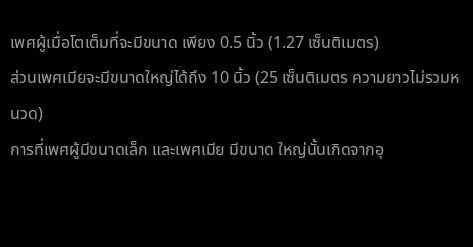เพศผู้เมื่อโตเต็มที่จะมีขนาด เพียง 0.5 นิ้ว (1.27 เซ็นติเมตร)
ส่วนเพศเมียจะมีขนาดใหญ่ได้ถึง 10 นิ้ว (25 เซ็นติเมตร ความยาวไม่รวมหนวด)
การที่เพศผู้มีขนาดเล็ก และเพศเมีย มีขนาด ใหญ่นั้นเกิดจากอุ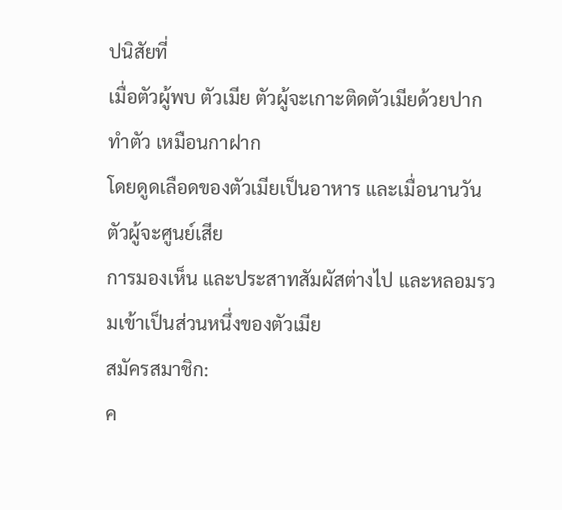ปนิสัยที่
เมื่อตัวผู้พบ ตัวเมีย ตัวผู้จะเกาะติดตัวเมียด้วยปาก ทำตัว เหมือนกาฝาก
โดยดูดเลือดของตัวเมียเป็นอาหาร และเมื่อนานวันตัวผู้จะศูนย์เสีย
การมองเห็น และประสาทสัมผัสต่างไป และหลอมรวมเข้าเป็นส่วนหนึ่งของตัวเมีย
สมัครสมาชิก:
ค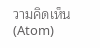วามคิดเห็น (Atom)